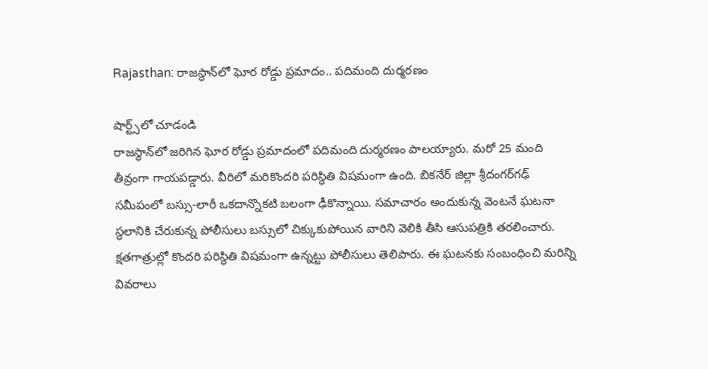Rajasthan: రాజస్థాన్‌లో ఘోర రోడ్డు ప్రమాదం.. పదిమంది దుర్మరణం

షార్ట్స్‌లో చూడండి
రాజస్థాన్‌లో జరిగిన ఘోర రోడ్డు ప్రమాదంలో పదిమంది దుర్మరణం పాలయ్యారు. మరో 25 మంది తీవ్రంగా గాయపడ్డారు. వీరిలో మరికొందరి పరిస్థితి విషమంగా ఉంది. బికనేర్ జిల్లా శ్రీదంగర్‌గఢ్ సమీపంలో బస్సు-లారీ ఒకదాన్నొకటి బలంగా ఢీకొన్నాయి. సమాచారం అందుకున్న వెంటనే ఘటనా స్థలానికి చేరుకున్న పోలీసులు బస్సులో చిక్కుకుపోయిన వారిని వెలికి తీసి ఆసుపత్రికి తరలించారు. క్షతగాత్రుల్లో కొందరి పరిస్థితి విషమంగా ఉన్నట్టు పోలీసులు తెలిపారు. ఈ ఘటనకు సంబంధించి మరిన్ని వివరాలు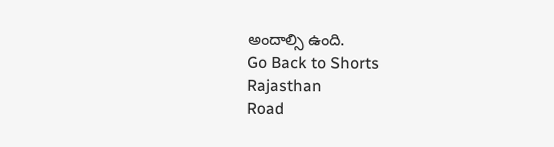అందాల్సి ఉంది.
Go Back to Shorts
Rajasthan
Road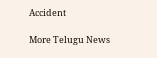Accident

More Telugu News